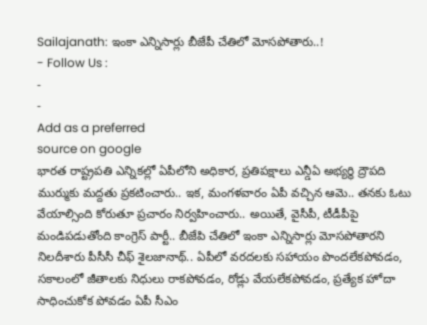Sailajanath: ఇంకా ఎన్నిసార్లు బీజేపీ చేతిలో మోసపోతారు..!
- Follow Us :
-
-
Add as a preferred
source on google
భారత రాష్ట్రపతి ఎన్నికల్లో ఏపీలోని అధికార, ప్రతిపక్షాలు ఎన్డీఏ అభ్యర్థి ద్రౌపది ముర్ముకు మద్దతు ప్రకటించారు.. ఇక, మంగళవారం ఏపీ వచ్చిన ఆమె.. తనకు ఓటు వేయాల్సింది కోరుతూ ప్రచారం నిర్వహించారు.. అయితే, వైసీపీ, టీడీపీపై మండిపడుతోంది కాంగ్రెస్ పార్టీ.. బీజేపి చేతిలో ఇంకా ఎన్నిసార్లు మోసపోతారని నిలదీశారు పీసీసీ చీఫ్ శైలజానాథ్.. ఏపీలో వరదలకు సహాయం పొందలేకపోవడం, సకాలంలో జీతాలకు నిధులు రాకపోవడం, రోడ్లు వేయలేకపోవడం, ప్రత్యేక హోదా సాధించుకోక పోవడం ఏపీ సీఎం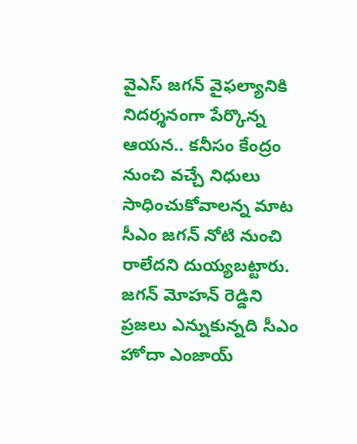వైఎస్ జగన్ వైఫల్యానికి నిదర్శనంగా పేర్కొన్న ఆయన.. కనీసం కేంద్రం నుంచి వచ్చే నిధులు సాధించుకోవాలన్న మాట సీఎం జగన్ నోటి నుంచి రాలేదని దుయ్యబట్టారు. జగన్ మోహన్ రెడ్డిని ప్రజలు ఎన్నుకున్నది సీఎం హోదా ఎంజాయ్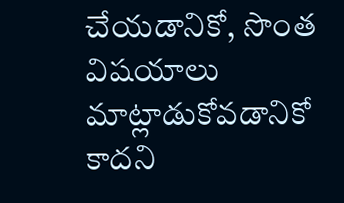చేయడానికో, సొంత విషయాలు మాట్లాడుకోవడానికో కాదని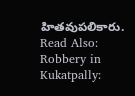హితవుపలికారు.
Read Also: Robbery in Kukatpally: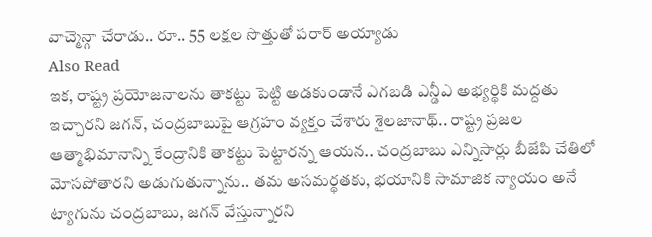వాచ్మెన్గా చేరాడు.. రూ.. 55 లక్షల సొత్తుతో పరార్ అయ్యాడు
Also Read
ఇక, రాష్ట్ర ప్రయోజనాలను తాకట్టు పెట్టి అడకుండానే ఎగబడి ఎన్డీఎ అభ్యర్థికి మద్దతు ఇచ్చారని జగన్, చంద్రబాబుపై ఆగ్రహం వ్యక్తం చేశారు శైలజానాథ్.. రాష్ట్ర ప్రజల ఆత్మాభిమానాన్ని కేంద్రానికి తాకట్టు పెట్టారన్న ఆయన.. చంద్రబాబు ఎన్నిసార్లు బీజేపి చేతిలో మోసపోతారని అడుగుతున్నాను.. తమ అసమర్థతకు, భయానికి సామాజిక న్యాయం అనే ట్యాగును చంద్రబాబు, జగన్ వేస్తున్నారని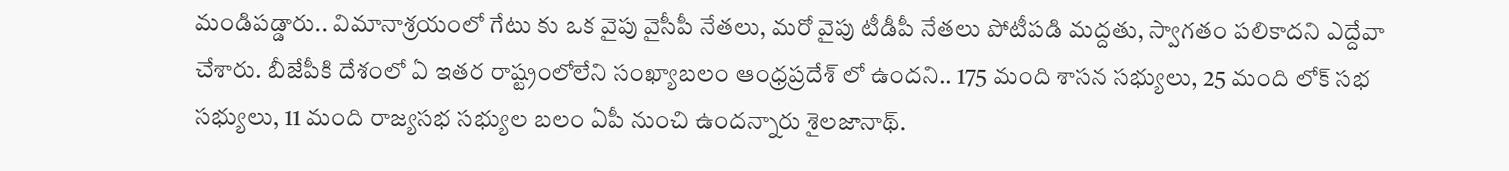మండిపడ్డారు.. విమానాశ్రయంలో గేటు కు ఒక వైపు వైసీపీ నేతలు, మరో వైపు టీడీపీ నేతలు పోటీపడి మద్దతు, స్వాగతం పలికాదని ఎద్దేవా చేశారు. బీజేపీకి దేశంలో ఏ ఇతర రాష్ట్రంలోలేని సంఖ్యాబలం ఆంధ్రప్రదేశ్ లో ఉందని.. 175 మంది శాసన సభ్యులు, 25 మంది లోక్ సభ సభ్యులు, 11 మంది రాజ్యసభ సభ్యుల బలం ఏపీ నుంచి ఉందన్నారు శైలజానాథ్.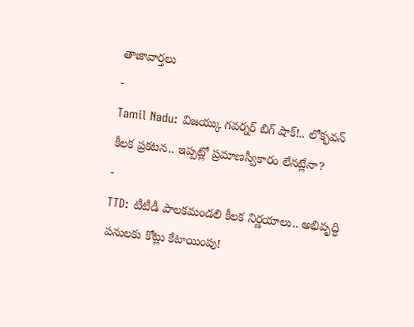తాజావార్తలు
-
Tamil Nadu: విజయ్కు గవర్నర్ బిగ్ షాక్!.. లోక్భవన్ కీలక ప్రకటన.. ఇప్పట్లో ప్రమాణస్వీకారం లేనట్లేనా?
-
TTD: టీటీడీ పాలకమండలి కీలక నిర్ణయాలు.. అభివృద్ధి పనులకు కోట్లు కేటాయింపు!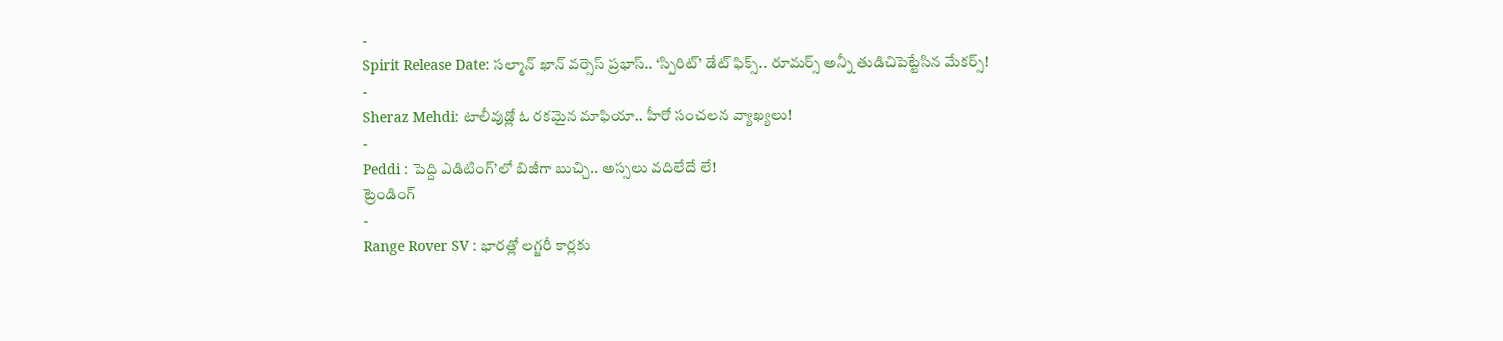-
Spirit Release Date: సల్మాన్ ఖాన్ వర్సెస్ ప్రభాస్.. ‘స్పిరిట్’ డేట్ ఫిక్స్.. రూమర్స్ అన్నీ తుడిచిపెట్టేసిన మేకర్స్!
-
Sheraz Mehdi: టాలీవుడ్లో ఓ రకమైన మాఫియా.. హీరో సంచలన వ్యాఖ్యలు!
-
Peddi : పెద్ది ఎడిటింగ్’లో బిజీగా బుచ్చి.. అస్సలు వదిలేదే లే!
ట్రెండింగ్
-
Range Rover SV : భారత్లో లగ్జరీ కార్లకు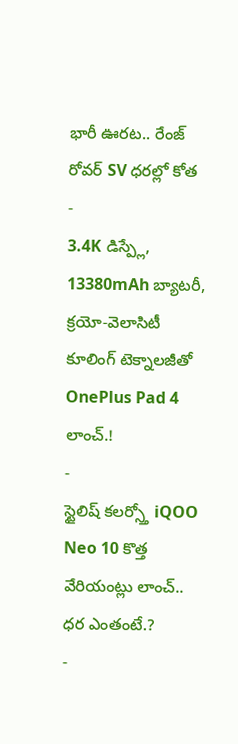భారీ ఊరట.. రేంజ్ రోవర్ SV ధరల్లో కోత
-
3.4K డిస్ప్లే, 13380mAh బ్యాటరీ, క్రయో-వెలాసిటీ కూలింగ్ టెక్నాలజీతో OnePlus Pad 4 లాంచ్.!
-
స్టైలిష్ కలర్స్తో iQOO Neo 10 కొత్త వేరియంట్లు లాంచ్.. ధర ఎంతంటే.?
-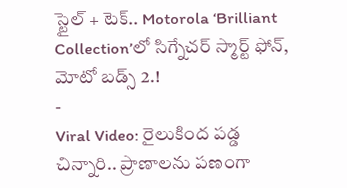స్టైల్ + టెక్.. Motorola ‘Brilliant Collection’లో సిగ్నేచర్ స్మార్ట్ ఫోన్, మోటో బడ్స్ 2.!
-
Viral Video: రైలుకింద పడ్డ చిన్నారి.. ప్రాణాలను పణంగా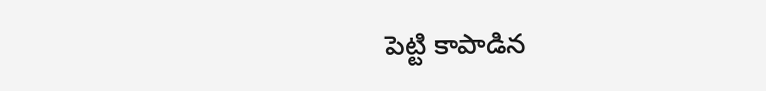పెట్టి కాపాడిన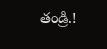తండ్రి.!